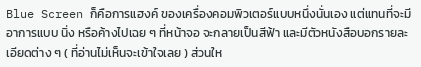Blue Screen ก็คือการแฮงค์ ของเครื่องคอมพิวเตอร์แบบหนึ่งนั่นเอง แต่แทนที่จะมีอาการแบบ นิ่ง หรือค้างไปเฉย ๆ ที่หน้าจอ จะกลายเป็นสีฟ้า และมีตัวหนังสือบอกรายละเอียดต่าง ๆ ( ที่อ่านไม่เห็นจะเข้าใจเลย ) ส่วนให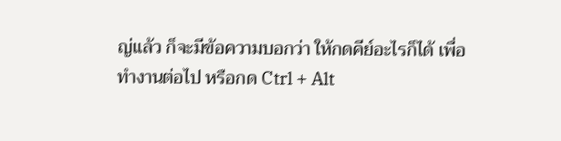ญ่แล้ว ก็จะมีข้อความบอกว่า ให้กดคีย์อะไรก็ได้ เพื่อทำงานต่อไป หรือกด Ctrl + Alt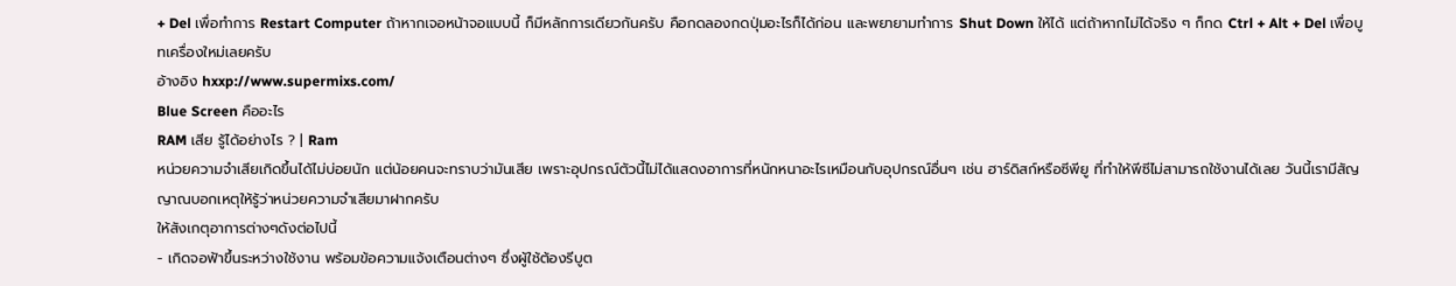+ Del เพื่อทำการ Restart Computer ถ้าหากเจอหน้าจอแบบนี้ ก็มีหลักการเดียวกันครับ คือกดลองกดปุ่มอะไรก็ได้ก่อน และพยายามทำการ Shut Down ให้ได้ แต่ถ้าหากไม่ได้จริง ๆ ก็กด Ctrl + Alt + Del เพื่อบูทเครื่องใหม่เลยครับ
อ้างอิง hxxp://www.supermixs.com/
Blue Screen คืออะไร
RAM เสีย รู้ได้อย่างไร ? | Ram
หน่วยความจำเสียเกิดขึ้นได้ไม่บ่อยนัก แต่น้อยคนจะทราบว่ามันเสีย เพราะอุปกรณ์ตัวนี้ไม่ได้แสดงอาการที่หนักหนาอะไรเหมือนกับอุปกรณ์อื่นๆ เช่น ฮาร์ดิสก์หรือซีพียู ที่ทำให้พีซีไม่สามารถใช้งานได้เลย วันนี้เรามีสัญญาณบอกเหตุให้รู้ว่าหน่วยความจำเสียมาฝากครับ
ให้สังเกตุอาการต่างๆดังต่อไปนี้
- เกิดจอฟ้าขึ้นระหว่างใช้งาน พร้อมข้อความแจ้งเตือนต่างๆ ซึ่งผู้ใช้ต้องรีบูต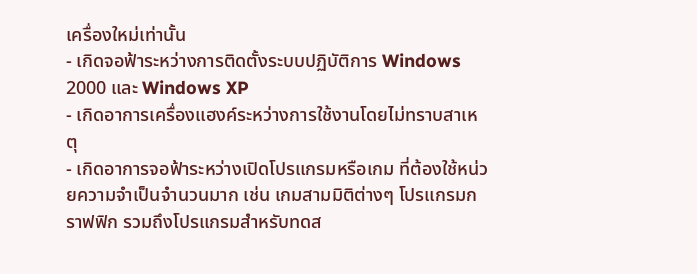เครื่องใหม่เท่านั้น
- เกิดจอฟ้าระหว่างการติดตั้งระบบปฏิบัติการ Windows 2000 และ Windows XP
- เกิดอาการเครื่องแฮงค์ระหว่างการใช้งานโดยไม่ทราบสาเหตุ
- เกิดอาการจอฟ้าระหว่างเปิดโปรแกรมหรือเกม ที่ต้องใช้หน่วยความจำเป็นจำนวนมาก เช่น เกมสามมิติต่างๆ โปรแกรมกราฟฟิก รวมถึงโปรแกรมสำหรับทดส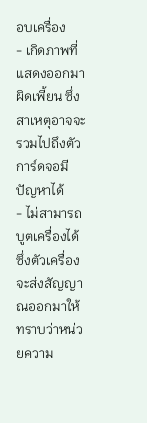อบเครื่อง
- เกิดภาพที่แสดงออกมาผิดเพี้ยน ซึ่งสาเหตุอาจจะรวมไปถึงตัวการ์ดจอมีปัญหาได้
- ไม่สามารถบูตเครื่องได้ ซึ่งตัวเครื่องจะส่งสัญญาณออกมาให้ทราบว่าหน่วยความ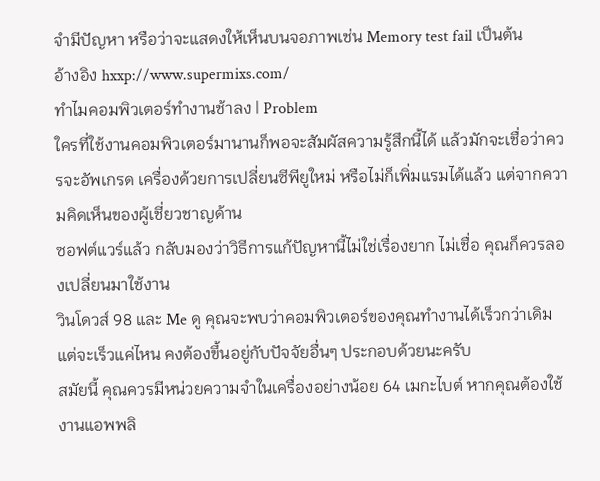จำมีปัญหา หรือว่าจะแสดงให้เห็นบนจอภาพเช่น Memory test fail เป็นต้น
อ้างอิง hxxp://www.supermixs.com/
ทำไมคอมพิวเตอร์ทำงานช้าลง | Problem
ใครที่ใช้งานคอมพิวเตอร์มานานก็พอจะสัมผัสความรู้สึกนี้ได้ แล้วมักจะเชื่อว่าควรจะอัพเกรด เครื่องด้วยการเปลี่ยนซีพียูใหม่ หรือไม่ก็เพิ่มแรมได้แล้ว แต่จากความคิดเห็นของผู้เชี่ยวชาญด้าน
ซอฟต์แวร์แล้ว กลับมองว่าวิธีการแก้ปัญหานี้ไม่ใช่เรื่องยาก ไม่เชื่อ คุณก็ควรลองเปลี่ยนมาใช้งาน
วินโดวส์ 98 และ Me ดู คุณจะพบว่าคอมพิวเตอร์ของคุณทำงานได้เร็วกว่าเดิม แต่จะเร็วแค่ไหน คงต้องขึ้นอยู่กับปัจจัยอื่นๆ ประกอบด้วยนะครับ
สมัยนี้ คุณควรมีหน่วยความจำในเครื่องอย่างน้อย 64 เมกะไบต์ หากคุณต้องใช้งานแอพพลิ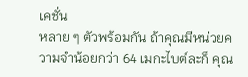เคชั่น
หลาย ๆ ตัวพร้อมกัน ถ้าคุณมีหน่วยความจำน้อยกว่า 64 เมกะไบต์ละก็ คุณ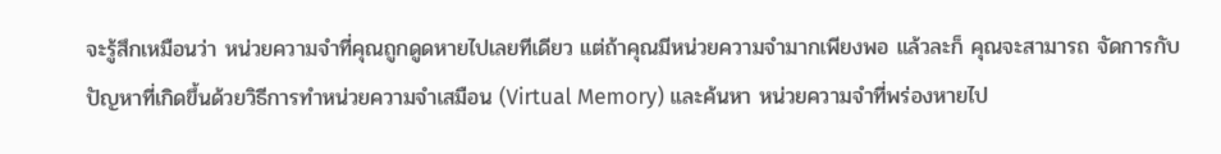จะรู้สึกเหมือนว่า หน่วยความจำที่คุณถูกดูดหายไปเลยทีเดียว แต่ถ้าคุณมีหน่วยความจำมากเพียงพอ แล้วละก็ คุณจะสามารถ จัดการกับปัญหาที่เกิดขึ้นด้วยวิธีการทำหน่วยความจำเสมือน (Virtual Memory) และค้นหา หน่วยความจำที่พร่องหายไป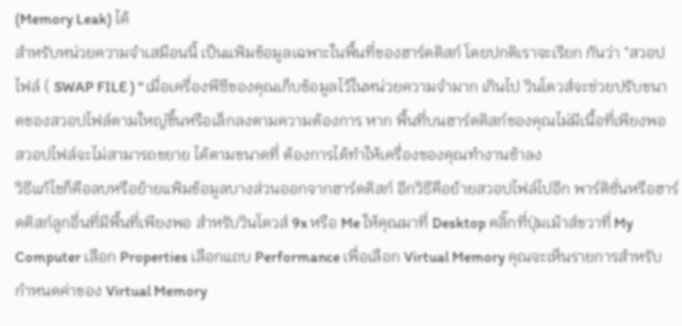(Memory Leak) ได้
สำหรับหน่วยความจำเสมือนนี้ เป็นแฟ้มข้อมูลเฉพาะในพื้นที่ของฮาร์ดดิสก์ โดยปกติเราจะเรียก กันว่า "สวอปไฟล์ ( SWAP FILE ) " เมื่อเครื่องพีซีของคุณเก็บข้อมูลไว้ในหน่วยความจำมาก เกินไป วินโดวส์จะช่วยปรับขนาดของสวอปไฟล์ตามใหญ่ขึ้นหรือเล็กลงตามความต้องการ หาก พื้นที่บนฮาร์ดดิสก์ของคุณไม่มีเนื้อที่เพียงพอ สวอปไฟล์จะไม่สามารถขยาย ได้ตามขนาดที่ ต้องการได้ทำให้เครื่องของคุณทำงานช้าลง
วิธีแก้ไขก็คือลบหรือย้ายแฟ้มข้อมูลบางส่วนออกจากฮาร์ดดิสก์ อีกวิธีคือย้ายสวอปไฟล์ไปอีก พาร์ติชั่นหรือฮาร์ดดิสก์ลูกอื่นที่มีพื้นที่เพียงพอ สำหรับวินโดวส์ 9x หรือ Me ให้คุณมาที่ Desktop คลิ๊กที่ปุ่มเม้าส์ขวาที่ My Computer เลือก Properties เลือกแถบ Performance เพื่อเลือก Virtual Memory คุณจะเห็นรายการสำหรับกำหนดค่าของ Virtual Memory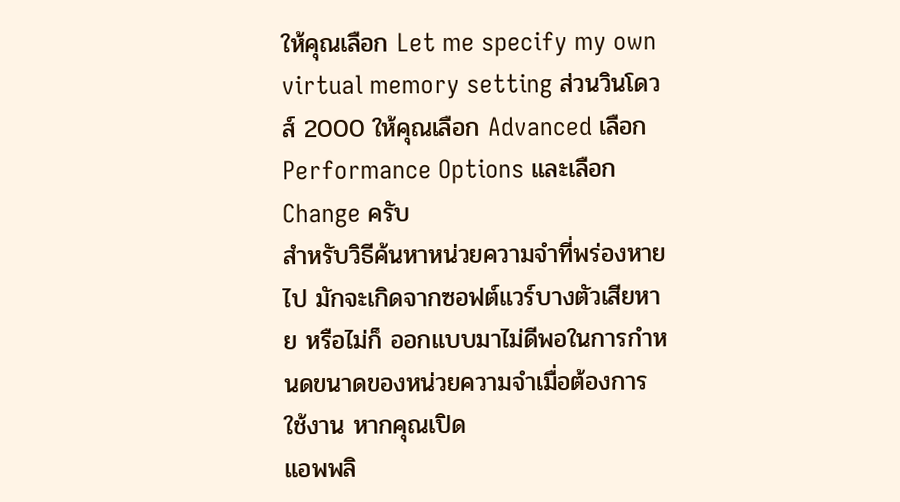ให้คุณเลือก Let me specify my own virtual memory setting ส่วนวินโดวส์ 2000 ให้คุณเลือก Advanced เลือก Performance Options และเลือกChange ครับ
สำหรับวิธีค้นหาหน่วยความจำที่พร่องหายไป มักจะเกิดจากซอฟต์แวร์บางตัวเสียหาย หรือไม่ก็ ออกแบบมาไม่ดีพอในการกำหนดขนาดของหน่วยความจำเมื่อต้องการใช้งาน หากคุณเปิด
แอพพลิ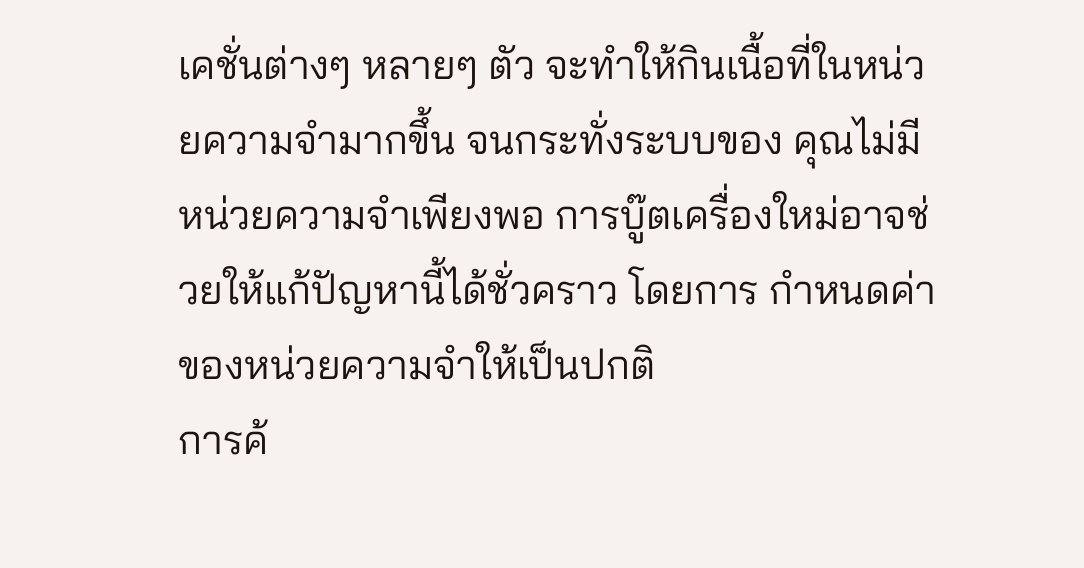เคชั่นต่างๆ หลายๆ ตัว จะทำให้กินเนื้อที่ในหน่วยความจำมากขึ้น จนกระทั่งระบบของ คุณไม่มีหน่วยความจำเพียงพอ การบู๊ตเครื่องใหม่อาจช่วยให้แก้ปัญหานี้ได้ชั่วคราว โดยการ กำหนดค่าของหน่วยความจำให้เป็นปกติ
การค้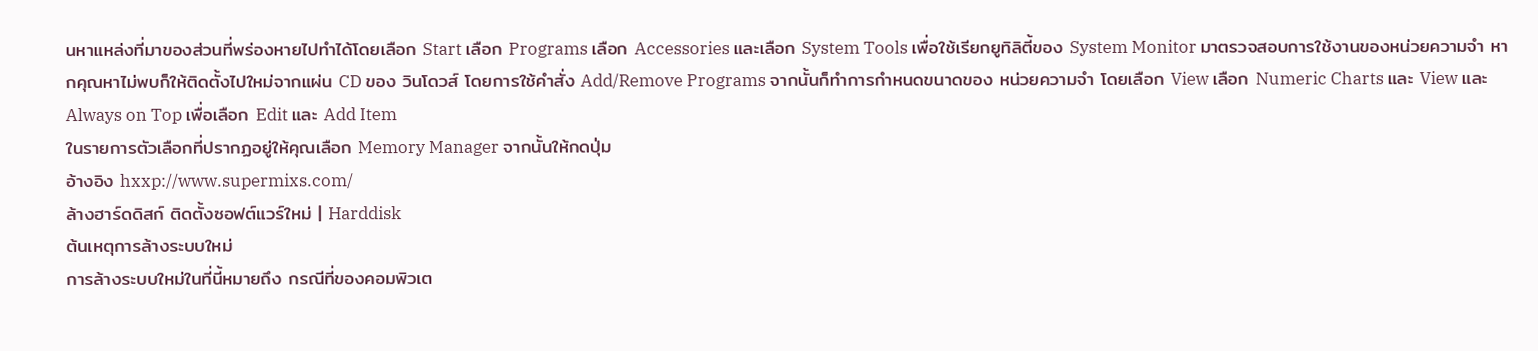นหาแหล่งที่มาของส่วนที่พร่องหายไปทำได้โดยเลือก Start เลือก Programs เลือก Accessories และเลือก System Tools เพื่อใช้เรียกยูทิลิตี้ของ System Monitor มาตรวจสอบการใช้งานของหน่วยความจำ หากคุณหาไม่พบก็ให้ติดตั้งไปใหม่จากแผ่น CD ของ วินโดวส์ โดยการใช้คำสั่ง Add/Remove Programs จากนั้นก็ทำการกำหนดขนาดของ หน่วยความจำ โดยเลือก View เลือก Numeric Charts และ View และ Always on Top เพื่อเลือก Edit และ Add Item
ในรายการตัวเลือกที่ปรากฏอยู่ให้คุณเลือก Memory Manager จากนั้นให้กดปุ่ม
อ้างอิง hxxp://www.supermixs.com/
ล้างฮาร์ดดิสก์ ติดตั้งซอฟต์แวร์ใหม่ | Harddisk
ต้นเหตุการล้างระบบใหม่
การล้างระบบใหม่ในที่นี้หมายถึง กรณีที่ของคอมพิวเต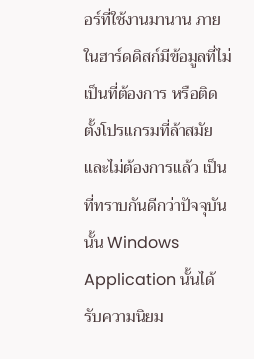อร์ที่ใช้งานมานาน ภายในฮาร์ดดิสก์มีข้อมูลที่ไม่เป็นที่ต้องการ หรือติดตั้งโปรแกรมที่ล้าสมัยและไม่ต้องการแล้ว เป็นที่ทราบกันดีกว่าปัจจุบันนั้น Windows Application นั้นได้รับความนิยม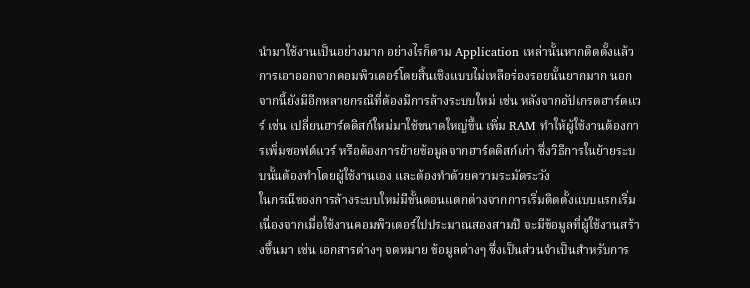นำมาใช้งานเป็นอย่างมาก อย่างไรก็ตาม Application เหล่านั้นหากติดตั้งแล้ว การเอาออกจากคอมพิวเตอร์โดยสิ้นเชิงแบบไม่เหลือร่องรอยนั้นยากมาก นอกจากนี้ยังมีอีกหลายกรณีที่ต้องมีการล้างระบบใหม่ เช่น หลังจากอัปเกรดฮาร์ดแวร์ เช่น เปลี่ยนฮาร์ดดิสก์ใหม่มาใช้ขนาดใหญ่ขึ้น เพิ่ม RAM ทำให้ผู้ใช้งานต้องการเพิ่มซอฟต์แวร์ หรือต้องการย้ายข้อมูลจากฮาร์ดดิสก์เก่า ซึ่งวิธีการในย้ายระบบนั้นต้องทำโดยผู้ใช้งานเอง และต้องทำด้วยความระมัดระวัง
ในกรณีของการล้างระบบใหม่มีขั้นตอนแตกต่างจากการเริ่มติดตั้งแบบแรกเริ่ม เนื่องจากเมื่อใช้งานคอมพิวเตอร์ไปประมาณสองสามปี จะมีข้อมูลที่ผู้ใช้งานสร้างขึ้นมา เช่น เอกสารต่างๆ จดหมาย ข้อมูลต่างๆ ซึ่งเป็นส่วนจำเป็นสำหรับการ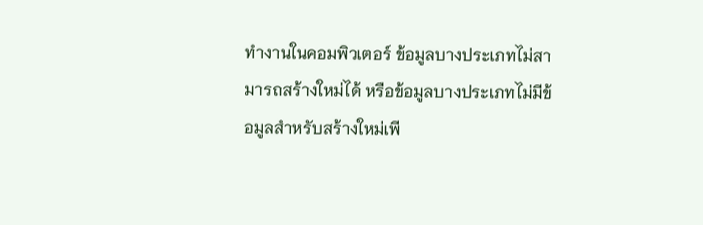ทำงานในคอมพิวเตอร์ ข้อมูลบางประเภทไม่สามารถสร้างใหม่ได้ หรือข้อมูลบางประเภทไม่มีข้อมูลสำหรับสร้างใหม่เพี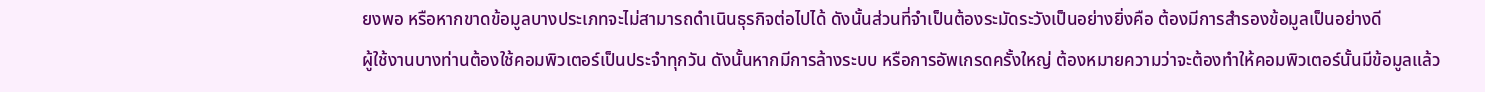ยงพอ หรือหากขาดข้อมูลบางประเภทจะไม่สามารถดำเนินธุรกิจต่อไปได้ ดังนั้นส่วนที่จำเป็นต้องระมัดระวังเป็นอย่างยิ่งคือ ต้องมีการสำรองข้อมูลเป็นอย่างดี
ผู้ใช้งานบางท่านต้องใช้คอมพิวเตอร์เป็นประจำทุกวัน ดังนั้นหากมีการล้างระบบ หรือการอัพเกรดครั้งใหญ่ ต้องหมายความว่าจะต้องทำให้คอมพิวเตอร์นั้นมีข้อมูลแล้ว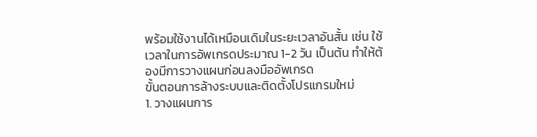พร้อมใช้งานได้เหมือนเดิมในระยะเวลาอันสั้น เช่น ใช้เวลาในการอัพเกรดประมาณ 1-2 วัน เป็นต้น ทำให้ต้องมีการวางแผนก่อนลงมืออัพเกรด
ขั้นตอนการล้างระบบและติดตั้งโปรแกรมใหม่
1. วางแผนการ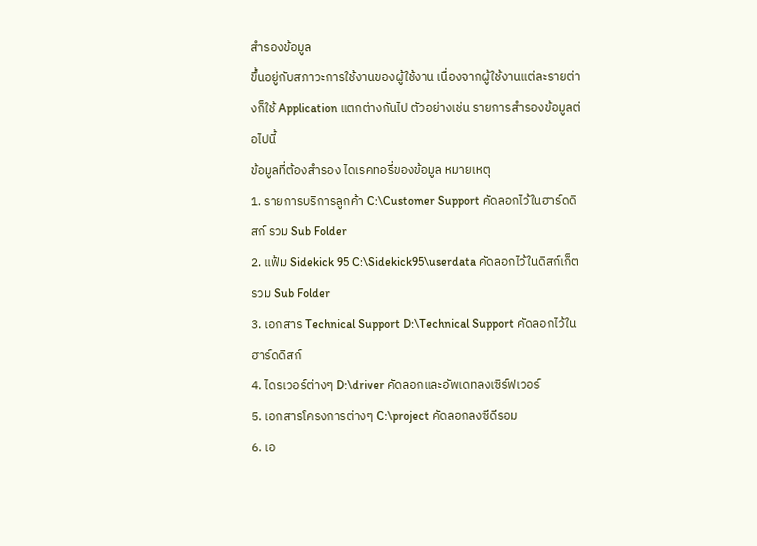สำรองข้อมูล
ขึ้นอยู่กับสภาวะการใช้งานของผู้ใช้งาน เนื่องจากผู้ใช้งานแต่ละรายต่างก็ใช้ Application แตกต่างกันไป ตัวอย่างเช่น รายการสำรองข้อมูลต่อไปนี้
ข้อมูลที่ต้องสำรอง ไดเรคทอรี่ของข้อมูล หมายเหตุ
1. รายการบริการลูกค้า C:\Customer Support คัดลอกไว้ในฮาร์ดดิสก์ รวม Sub Folder
2. แฟ้ม Sidekick 95 C:\Sidekick95\userdata คัดลอกไว้ในดิสก์เก็ต รวม Sub Folder
3. เอกสาร Technical Support D:\Technical Support คัดลอกไว้ในฮาร์ดดิสก์
4. ไดรเวอร์ต่างๆ D:\driver คัดลอกและอัพเดทลงเซิร์ฟเวอร์
5. เอกสารโครงการต่างๆ C:\project คัดลอกลงซีดีรอม
6. เอ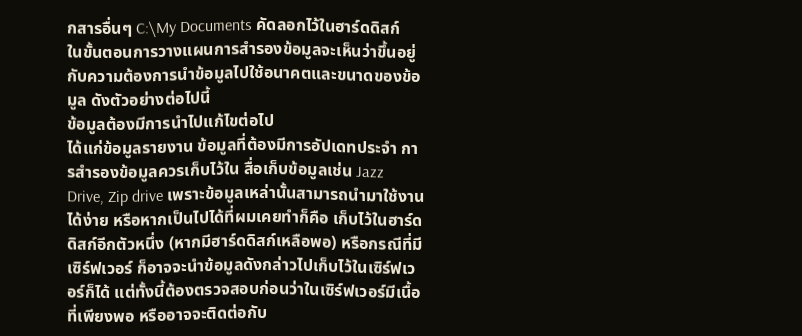กสารอื่นๆ C:\My Documents คัดลอกไว้ในฮาร์ดดิสก์
ในขั้นตอนการวางแผนการสำรองข้อมูลจะเห็นว่าขึ้นอยู่กับความต้องการนำข้อมูลไปใช้อนาคตและขนาดของข้อมูล ดังตัวอย่างต่อไปนี้
ข้อมูลต้องมีการนำไปแก้ไขต่อไป
ได้แก่ข้อมูลรายงาน ข้อมูลที่ต้องมีการอัปเดทประจำ การสำรองข้อมูลควรเก็บไว้ใน สื่อเก็บข้อมูลเช่น Jazz Drive, Zip drive เพราะข้อมูลเหล่านั้นสามารถนำมาใช้งานได้ง่าย หรือหากเป็นไปได้ที่ผมเคยทำก็คือ เก็บไว้ในฮาร์ดดิสก์อีกตัวหนึ่ง (หากมีฮาร์ดดิสก์เหลือพอ) หรือกรณีที่มีเซิร์ฟเวอร์ ก็อาจจะนำข้อมูลดังกล่าวไปเก็บไว้ในเซิร์ฟเวอร์ก็ได้ แต่ทั้งนี้ต้องตรวจสอบก่อนว่าในเซิร์ฟเวอร์มีเนื้อที่เพียงพอ หรืออาจจะติดต่อกับ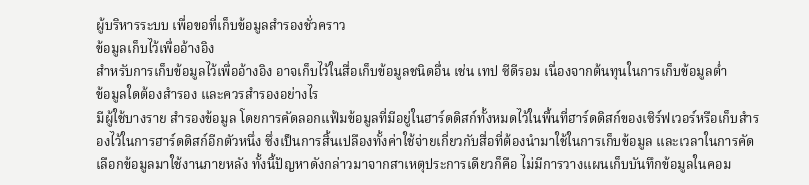ผู้บริหารระบบ เพื่อขอที่เก็บข้อมูลสำรองชั่วคราว
ข้อมูลเก็บไว้เพื่ออ้างอิง
สำหรับการเก็บข้อมูลไว้เพื่ออ้างอิง อาจเก็บไว้ในสื่อเก็บข้อมูลชนิดอื่น เช่น เทป ซีดีรอม เนื่องจากต้นทุนในการเก็บข้อมูลต่ำ
ข้อมูลใดต้องสำรอง และควรสำรองอย่างไร
มีผู้ใช้บางราย สำรองข้อมูล โดยการคัดลอกแฟ้มข้อมูลที่มีอยู่ในฮาร์ดดิสก์ทั้งหมดไว้ในพื้นที่ฮาร์ดดิสก์ของเซิร์ฟเวอร์หรือเก็บสำรองไว้ในการฮาร์ดดิสก์อีกตัวหนึ่ง ซึ่งเป็นการสิ้นเปลืองทั้งค่าใช้จ่ายเกี่ยวกับสื่อที่ต้องนำมาใช้ในการเก็บข้อมูล และเวลาในการคัดเลือกข้อมูลมาใช้งานภายหลัง ทั้งนี้ปัญหาดังกล่าวมาจากสาเหตุประการเดียวก็คือ ไม่มีการวางแผนเก็บบันทึกข้อมูลในคอม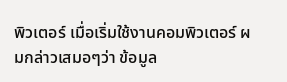พิวเตอร์ เมื่อเริ่มใช้งานคอมพิวเตอร์ ผมกล่าวเสมอๆว่า ข้อมูล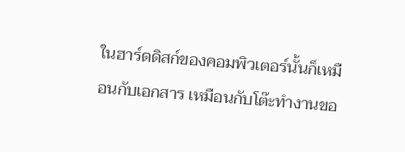ในฮาร์ดดิสก์ของคอมพิวเตอร์นั้นก็เหมือนกับเอกสาร เหมือนกับโต๊ะทำงานขอ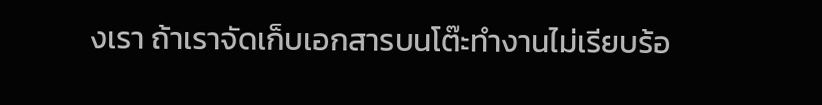งเรา ถ้าเราจัดเก็บเอกสารบนโต๊ะทำงานไม่เรียบร้อ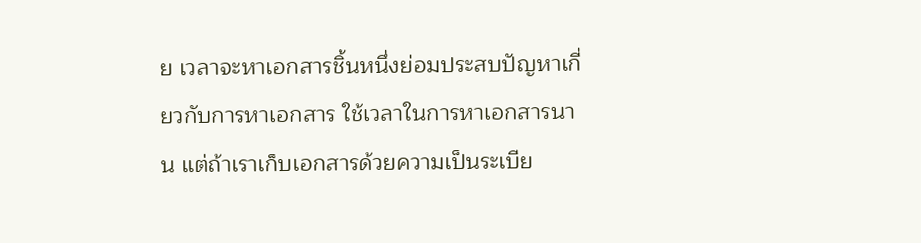ย เวลาจะหาเอกสารชิ้นหนึ่งย่อมประสบปัญหาเกี่ยวกับการหาเอกสาร ใช้เวลาในการหาเอกสารนาน แต่ถ้าเราเก็บเอกสารด้วยความเป็นระเบีย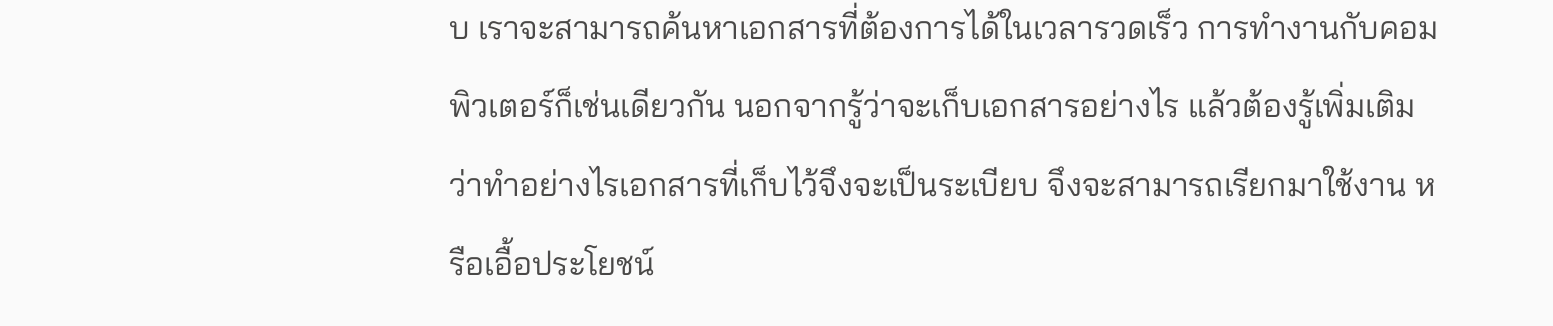บ เราจะสามารถค้นหาเอกสารที่ต้องการได้ในเวลารวดเร็ว การทำงานกับคอมพิวเตอร์ก็เช่นเดียวกัน นอกจากรู้ว่าจะเก็บเอกสารอย่างไร แล้วต้องรู้เพิ่มเติมว่าทำอย่างไรเอกสารที่เก็บไว้จึงจะเป็นระเบียบ จึงจะสามารถเรียกมาใช้งาน หรือเอื้อประโยชน์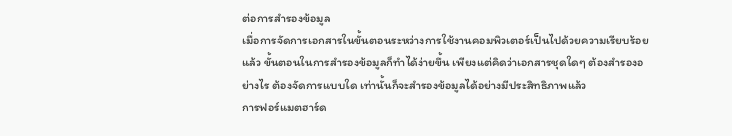ต่อการสำรองข้อมูล
เมื่อการจัดการเอกสารในขั้นตอนระหว่างการใช้งานคอมพิวเตอร์เป็นไปด้วยความเรียบร้อยแล้ว ขั้นตอนในการสำรองข้อมูลก็ทำได้ง่ายขึ้น เพียงแต่คิดว่าเอกสารชุดใดๆ ต้องสำรองอย่างไร ต้องจัดการแบบใด เท่านั้นก็จะสำรองข้อมูลได้อย่างมีประสิทธิภาพแล้ว
การฟอร์แมตฮาร์ด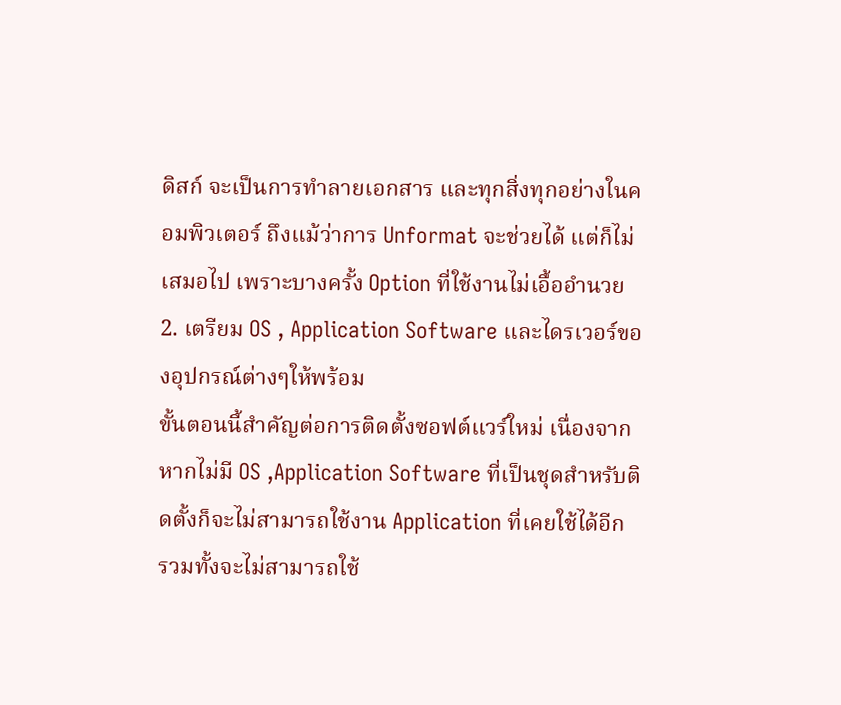ดิสก์ จะเป็นการทำลายเอกสาร และทุกสิ่งทุกอย่างในคอมพิวเตอร์ ถึงแม้ว่าการ Unformat จะช่วยได้ แต่ก็ไม่เสมอไป เพราะบางครั้ง Option ที่ใช้งานไม่เอื้ออำนวย
2. เตรียม OS , Application Software และไดรเวอร์ของอุปกรณ์ต่างๆให้พร้อม
ขั้นตอนนี้สำคัญต่อการติดตั้งซอฟต์แวร์ใหม่ เนื่องจากหากไม่มี OS ,Application Software ที่เป็นชุดสำหรับติดตั้งก็จะไม่สามารถใช้งาน Application ที่เคยใช้ได้อีก รวมทั้งจะไม่สามารถใช้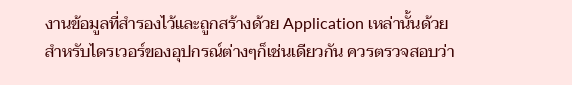งานข้อมูลที่สำรองไว้และถูกสร้างด้วย Application เหล่านั้นด้วย
สำหรับไดรเวอร์ของอุปกรณ์ต่างๆก็เช่นเดียวกัน ควรตรวจสอบว่า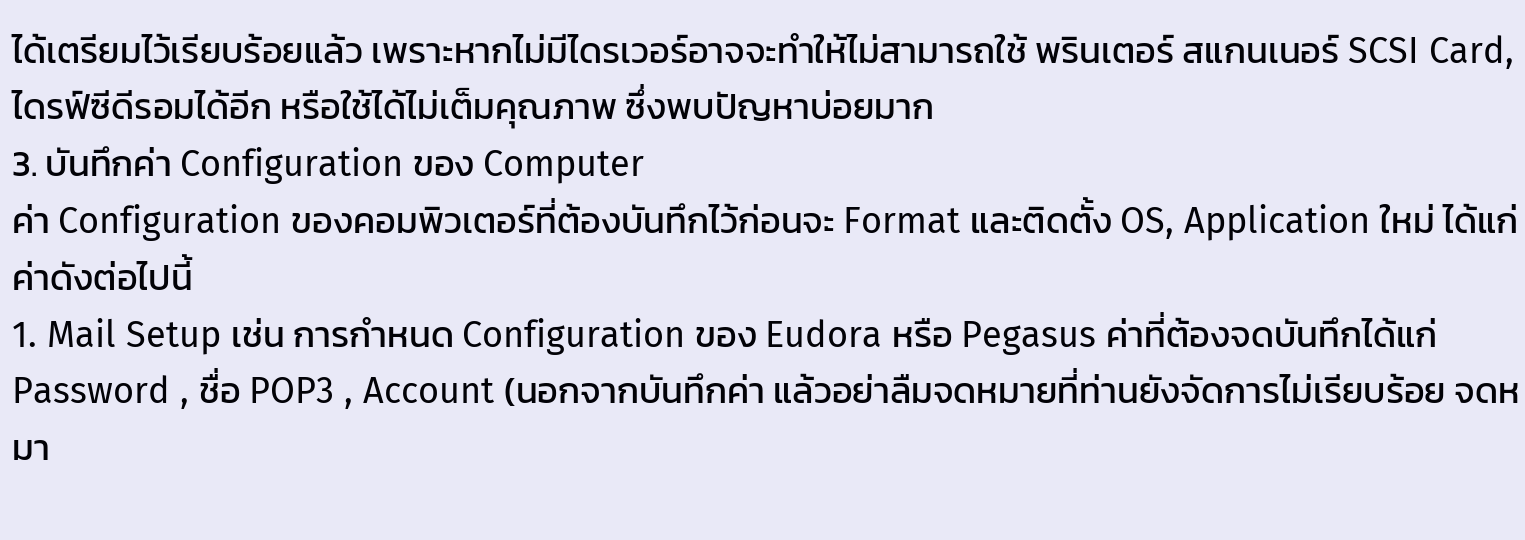ได้เตรียมไว้เรียบร้อยแล้ว เพราะหากไม่มีไดรเวอร์อาจจะทำให้ไม่สามารถใช้ พรินเตอร์ สแกนเนอร์ SCSI Card,ไดรฟ์ซีดีรอมได้อีก หรือใช้ได้ไม่เต็มคุณภาพ ซึ่งพบปัญหาบ่อยมาก
3. บันทึกค่า Configuration ของ Computer
ค่า Configuration ของคอมพิวเตอร์ที่ต้องบันทึกไว้ก่อนจะ Format และติดตั้ง OS, Application ใหม่ ได้แก่ค่าดังต่อไปนี้
1. Mail Setup เช่น การกำหนด Configuration ของ Eudora หรือ Pegasus ค่าที่ต้องจดบันทึกได้แก่ Password , ชื่อ POP3 , Account (นอกจากบันทึกค่า แล้วอย่าลืมจดหมายที่ท่านยังจัดการไม่เรียบร้อย จดหมา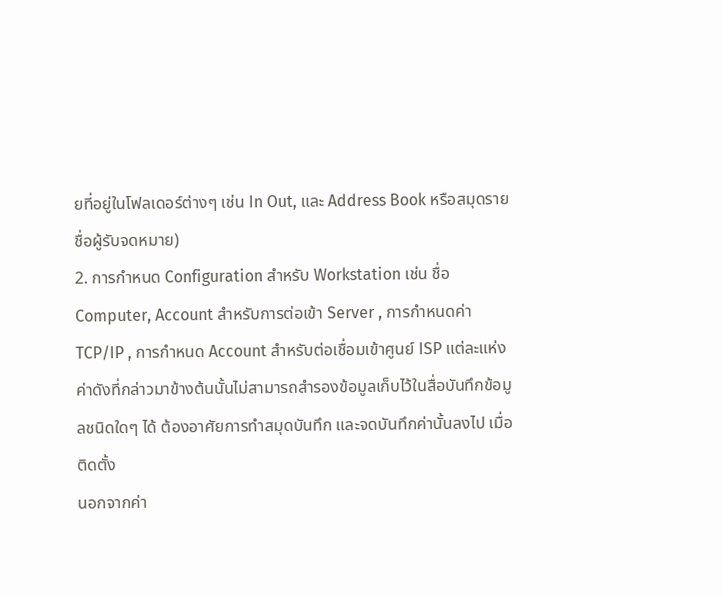ยที่อยู่ในโฟลเดอร์ต่างๆ เช่น In Out, และ Address Book หรือสมุดรายชื่อผู้รับจดหมาย)
2. การกำหนด Configuration สำหรับ Workstation เช่น ชื่อ Computer, Account สำหรับการต่อเข้า Server , การกำหนดค่า TCP/IP , การกำหนด Account สำหรับต่อเชื่อมเข้าศูนย์ ISP แต่ละแห่ง
ค่าดังที่กล่าวมาข้างต้นนั้นไม่สามารถสำรองข้อมูลเก็บไว้ในสื่อบันทึกข้อมูลชนิดใดๆ ได้ ต้องอาศัยการทำสมุดบันทึก และจดบันทึกค่านั้นลงไป เมื่อติดตั้ง
นอกจากค่า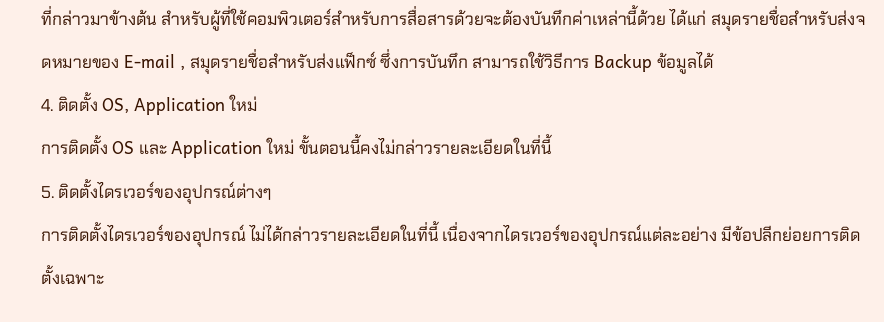ที่กล่าวมาข้างต้น สำหรับผู้ที่ใช้คอมพิวเตอร์สำหรับการสื่อสารด้วยจะต้องบันทึกค่าเหล่านี้ด้วย ได้แก่ สมุดรายชื่อสำหรับส่งจดหมายของ E-mail , สมุดรายชื่อสำหรับส่งแฟ็กซ์ ซึ่งการบันทึก สามารถใช้วิธีการ Backup ข้อมูลได้
4. ติดตั้ง OS, Application ใหม่
การติดตั้ง OS และ Application ใหม่ ขั้นตอนนี้คงไม่กล่าวรายละเอียดในที่นี้
5. ติดตั้งไดรเวอร์ของอุปกรณ์ต่างๆ
การติดตั้งไดรเวอร์ของอุปกรณ์ ไม่ได้กล่าวรายละเอียดในที่นี้ เนื่องจากไดรเวอร์ของอุปกรณ์แต่ละอย่าง มีข้อปลีกย่อยการติดตั้งเฉพาะ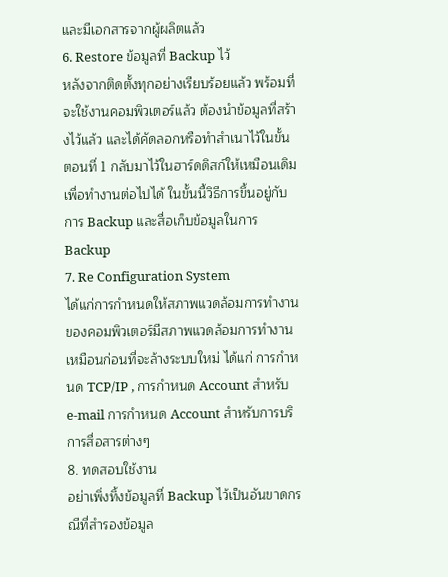และมีเอกสารจากผู้ผลิตแล้ว
6. Restore ข้อมูลที่ Backup ไว้
หลังจากติดตั้งทุกอย่างเรียบร้อยแล้ว พร้อมที่จะใช้งานคอมพิวเตอร์แล้ว ต้องนำข้อมูลที่สร้างไว้แล้ว และได้คัดลอกหรือทำสำเนาไว้ในขั้นตอนที่ 1 กลับมาไว้ในฮาร์ดดิสก์ให้เหมือนเดิม เพื่อทำงานต่อไปได้ ในขั้นนี้วิธีการขึ้นอยู่กับการ Backup และสื่อเก็บข้อมูลในการ Backup
7. Re Configuration System
ได้แก่การกำหนดให้สภาพแวดล้อมการทำงานของคอมพิวเตอร์มีสภาพแวดล้อมการทำงานเหมือนก่อนที่จะล้างระบบใหม่ ได้แก่ การกำหนด TCP/IP , การกำหนด Account สำหรับ e-mail การกำหนด Account สำหรับการบริการสื่อสารต่างๆ
8. ทดสอบใช้งาน
อย่าเพิ่งทิ้งข้อมูลที่ Backup ไว้เป็นอันขาดกรณีที่สำรองข้อมูล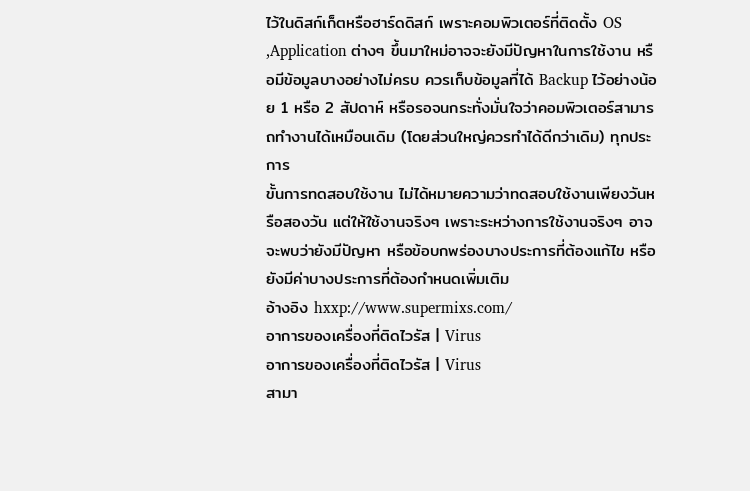ไว้ในดิสก์เก็ตหรือฮาร์ดดิสก์ เพราะคอมพิวเตอร์ที่ติดตั้ง OS ,Application ต่างๆ ขึ้นมาใหม่อาจจะยังมีปัญหาในการใช้งาน หรือมีข้อมูลบางอย่างไม่ครบ ควรเก็บข้อมูลที่ได้ Backup ไว้อย่างน้อย 1 หรือ 2 สัปดาห์ หรือรอจนกระทั่งมั่นใจว่าคอมพิวเตอร์สามารถทำงานได้เหมือนเดิม (โดยส่วนใหญ่ควรทำได้ดีกว่าเดิม) ทุกประการ
ขั้นการทดสอบใช้งาน ไม่ได้หมายความว่าทดสอบใช้งานเพียงวันหรือสองวัน แต่ให้ใช้งานจริงๆ เพราะระหว่างการใช้งานจริงๆ อาจจะพบว่ายังมีปัญหา หรือข้อบกพร่องบางประการที่ต้องแก้ไข หรือยังมีค่าบางประการที่ต้องกำหนดเพิ่มเติม
อ้างอิง hxxp://www.supermixs.com/
อาการของเครื่องที่ติดไวรัส | Virus
อาการของเครื่องที่ติดไวรัส | Virus
สามา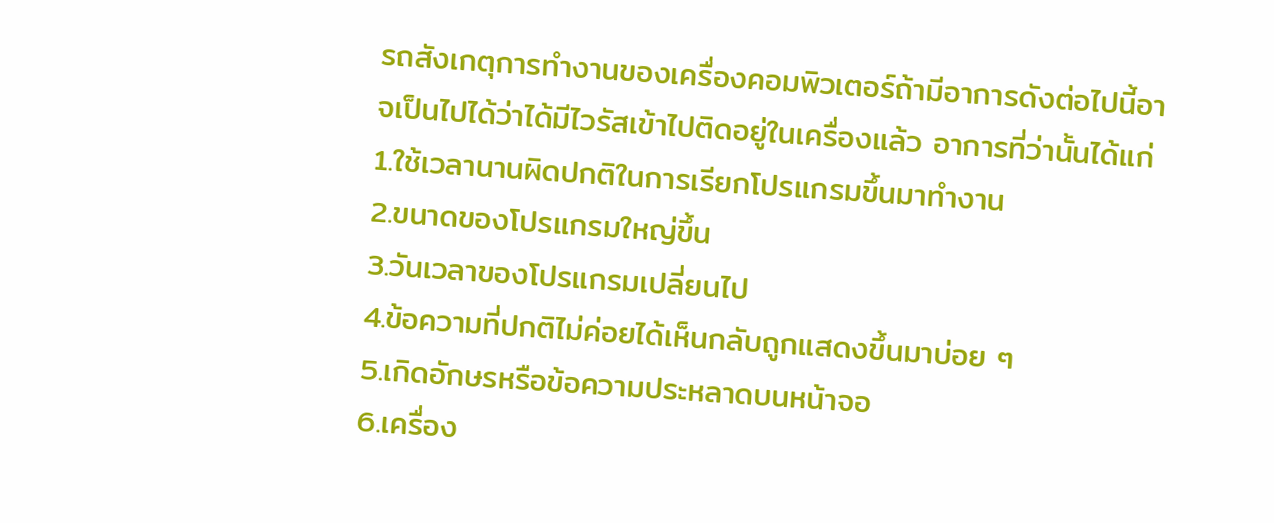รถสังเกตุการทำงานของเครื่องคอมพิวเตอร์ถ้ามีอาการดังต่อไปนี้อาจเป็นไปได้ว่าได้มีไวรัสเข้าไปติดอยู่ในเครื่องแล้ว อาการที่ว่านั้นได้แก่
1.ใช้เวลานานผิดปกติในการเรียกโปรแกรมขึ้นมาทำงาน
2.ขนาดของโปรแกรมใหญ่ขึ้น
3.วันเวลาของโปรแกรมเปลี่ยนไป
4.ข้อความที่ปกติไม่ค่อยได้เห็นกลับถูกแสดงขึ้นมาบ่อย ๆ
5.เกิดอักษรหรือข้อความประหลาดบนหน้าจอ
6.เครื่อง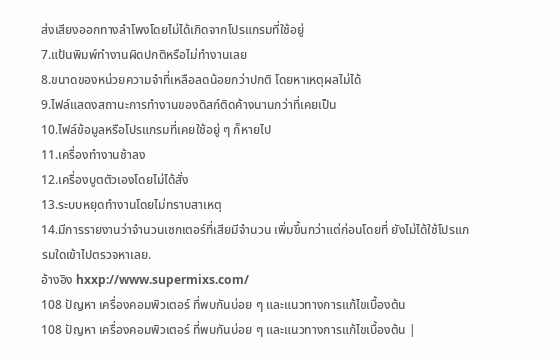ส่งเสียงออกทางลำโพงโดยไม่ได้เกิดจากโปรแกรมที่ใช้อยู่
7.แป้นพิมพ์ทำงานผิดปกติหรือไม่ทำงานเลย
8.ขนาดของหน่วยความจำที่เหลือลดน้อยกว่าปกติ โดยหาเหตุผลไม่ได้
9.ไฟล์แสดงสถานะการทำงานของดิสก์ติดค้างนานกว่าที่เคยเป็น
10.ไฟล์ข้อมูลหรือโปรแกรมที่เคยใช้อยู่ ๆ ก็หายไป
11.เครื่องทำงานช้าลง
12.เครื่องบูตตัวเองโดยไม่ได้สั่ง
13.ระบบหยุดทำงานโดยไม่ทราบสาเหตุ
14.มีการรายงานว่าจำนวนเซกเตอร์ที่เสียมีจำนวน เพิ่มขึ้นกว่าแต่ก่อนโดยที่ ยังไม่ได้ใช้โปรแกรมใดเข้าไปตรวจหาเลย.
อ้างอิง hxxp://www.supermixs.com/
108 ปัญหา เครื่องคอมพิวเตอร์ ที่พบกันบ่อย ๆ และแนวทางการแก้ไขเบื้องต้น
108 ปัญหา เครื่องคอมพิวเตอร์ ที่พบกันบ่อย ๆ และแนวทางการแก้ไขเบื้องต้น |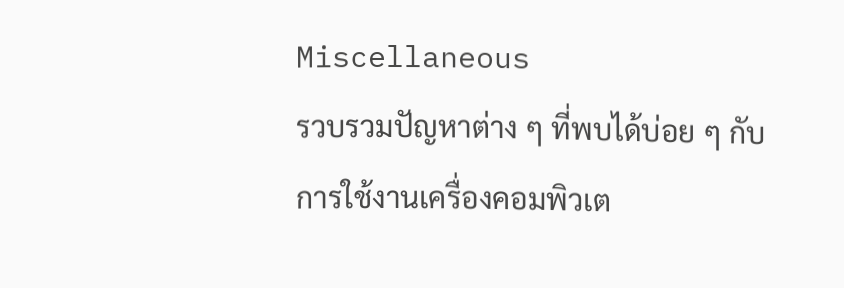Miscellaneous
รวบรวมปัญหาต่าง ๆ ที่พบได้บ่อย ๆ กับการใช้งานเครื่องคอมพิวเต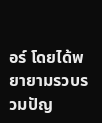อร์ โดยได้พยายามรวบรวมปัญ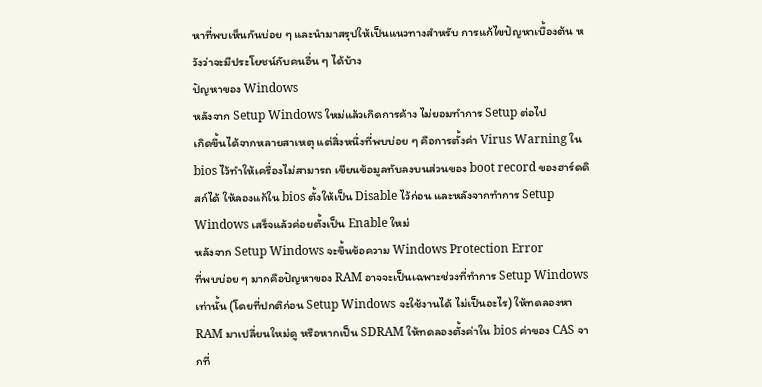หาที่พบเห็นกันบ่อย ๆ และนำมาสรุปให้เป็นแนวทางสำหรับ การแก้ไขปัญหาเบื้องต้น หวังว่าจะมีประโยชน์กับคนอื่น ๆ ได้บ้าง
ปัญหาของ Windows
หลังจาก Setup Windows ใหม่แล้วเกิดการค้าง ไม่ยอมทำการ Setup ต่อไป
เกิดขึ้นได้จากหลายสาเหตุ แต่สิ่งหนึ่งที่พบบ่อย ๆ คือการตั้งค่า Virus Warning ใน bios ไว้ทำให้เครื่องไม่สามารถ เขียนข้อมูลทับลงบนส่วนของ boot record ของฮาร์ดดิสก์ได้ ให้ลองแก้ใน bios ตั้งให้เป็น Disable ไว้ก่อน และหลังจากทำการ Setup Windows เสร็จแล้วค่อยตั้งเป็น Enable ใหม่
หลังจาก Setup Windows จะขึ้นข้อความ Windows Protection Error
ที่พบบ่อย ๆ มากคือปัญหาของ RAM อาจจะเป็นเฉพาะช่วงที่ทำการ Setup Windows เท่านั้น (โดยที่ปกติก่อน Setup Windows จะใช้งานได้ ไม่เป็นอะไร) ให้ทดลองหา RAM มาเปลี่ยนใหม่ดู หรือหากเป็น SDRAM ให้ทดลองตั้งค่าใน bios ค่าของ CAS จากที่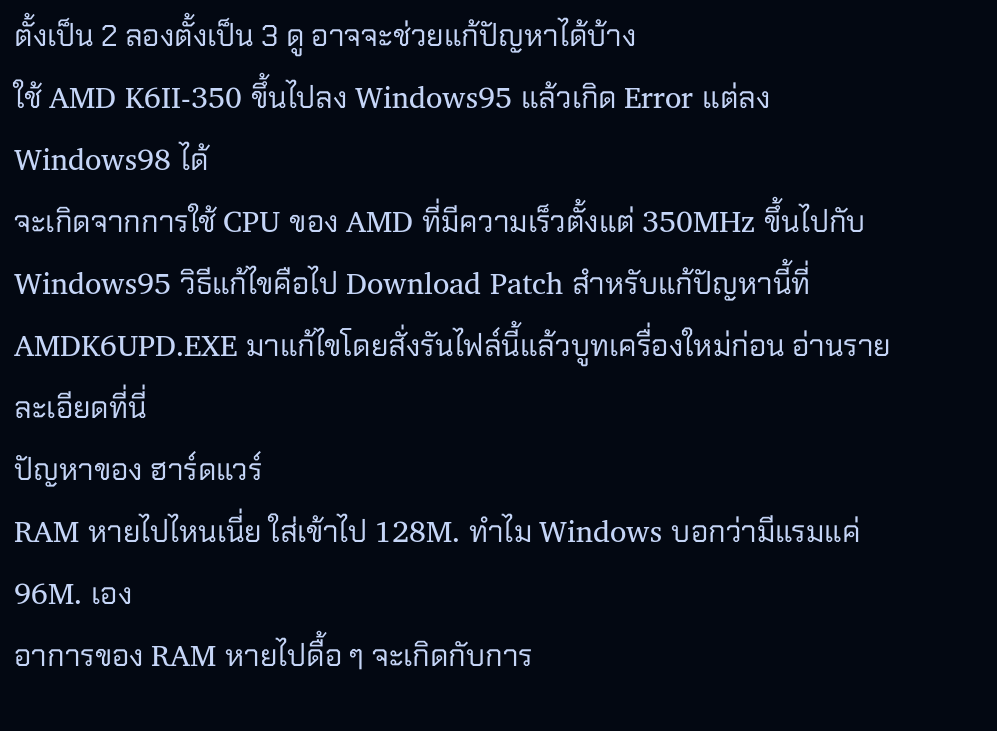ตั้งเป็น 2 ลองตั้งเป็น 3 ดู อาจจะช่วยแก้ปัญหาได้บ้าง
ใช้ AMD K6II-350 ขึ้นไปลง Windows95 แล้วเกิด Error แต่ลง Windows98 ได้
จะเกิดจากการใช้ CPU ของ AMD ที่มีความเร็วตั้งแต่ 350MHz ขึ้นไปกับ Windows95 วิธีแก้ไขคือไป Download Patch สำหรับแก้ปัญหานี้ที่ AMDK6UPD.EXE มาแก้ไขโดยสั่งรันไฟล์นี้แล้วบูทเครื่องใหม่ก่อน อ่านรายละเอียดที่นี่
ปัญหาของ ฮาร์ดแวร์
RAM หายไปไหนเนี่ย ใส่เข้าไป 128M. ทำไม Windows บอกว่ามีแรมแค่ 96M. เอง
อาการของ RAM หายไปดื้อ ๆ จะเกิดกับการ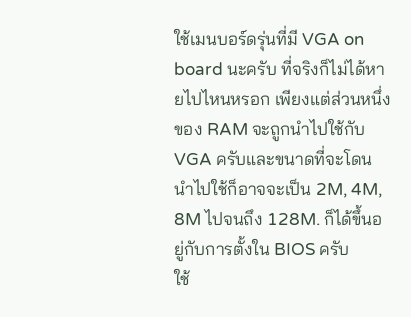ใช้เมนบอร์ดรุ่นที่มี VGA on board นะครับ ที่จริงก็ไม่ได้หายไปไหนหรอก เพียงแต่ส่วนหนึ่งของ RAM จะถูกนำไปใช้กับ VGA ครับและขนาดที่จะโดนนำไปใช้ก็อาจจะเป็น 2M, 4M, 8M ไปจนถึง 128M. ก็ได้ขึ้นอยู่กับการตั้งใน BIOS ครับ
ใช้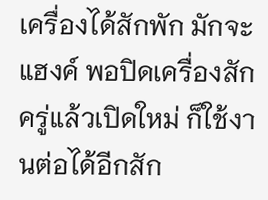เครื่องได้สักพัก มักจะแฮงค์ พอปิดเครื่องสักครู่แล้วเปิดใหม่ ก็ใช้งานต่อได้อีกสัก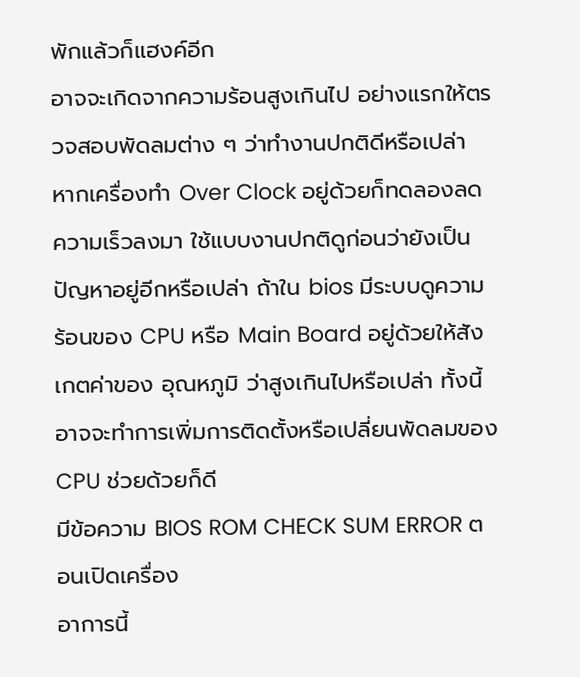พักแล้วก็แฮงค์อีก
อาจจะเกิดจากความร้อนสูงเกินไป อย่างแรกให้ตรวจสอบพัดลมต่าง ๆ ว่าทำงานปกติดีหรือเปล่า หากเครื่องทำ Over Clock อยู่ด้วยก็ทดลองลดความเร็วลงมา ใช้แบบงานปกติดูก่อนว่ายังเป็นปัญหาอยู่อีกหรือเปล่า ถ้าใน bios มีระบบดูความร้อนของ CPU หรือ Main Board อยู่ด้วยให้สังเกตค่าของ อุณหภูมิ ว่าสูงเกินไปหรือเปล่า ทั้งนี้อาจจะทำการเพิ่มการติดตั้งหรือเปลี่ยนพัดลมของ CPU ช่วยด้วยก็ดี
มีข้อความ BIOS ROM CHECK SUM ERROR ตอนเปิดเครื่อง
อาการนี้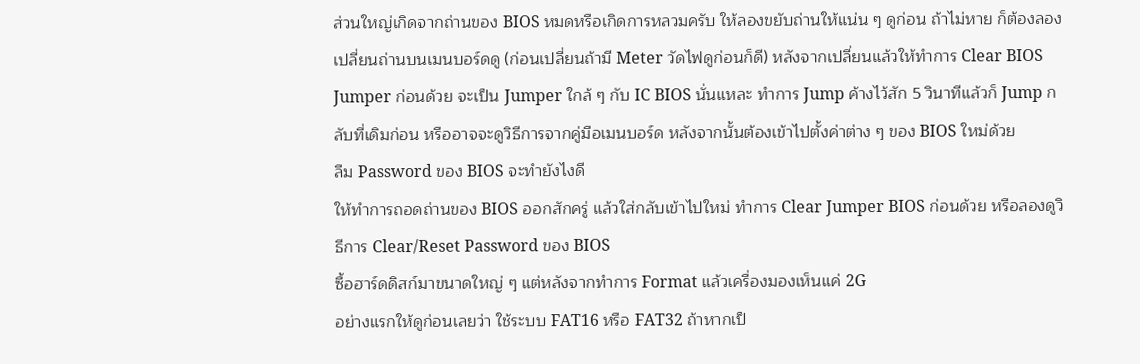ส่วนใหญ่เกิดจากถ่านของ BIOS หมดหรือเกิดการหลวมครับ ให้ลองขยับถ่านให้แน่น ๆ ดูก่อน ถ้าไม่หาย ก็ต้องลองเปลี่ยนถ่านบนเมนบอร์ดดู (ก่อนเปลี่ยนถ้ามี Meter วัดไฟดูก่อนก็ดี) หลังจากเปลี่ยนแล้วให้ทำการ Clear BIOS Jumper ก่อนด้วย จะเป็น Jumper ใกล้ ๆ กับ IC BIOS นั่นแหละ ทำการ Jump ค้างไว้สัก 5 วินาทีแล้วก็ Jump กลับที่เดิมก่อน หรืออาจจะดูวิธีการจากคู่มือเมนบอร์ด หลังจากนั้นต้องเข้าไปตั้งค่าต่าง ๆ ของ BIOS ใหม่ด้วย
ลืม Password ของ BIOS จะทำยังไงดี
ให้ทำการถอดถ่านของ BIOS ออกสักครู่ แล้วใส่กลับเข้าไปใหม่ ทำการ Clear Jumper BIOS ก่อนด้วย หรือลองดูวิธีการ Clear/Reset Password ของ BIOS
ซื้อฮาร์ดดิสก์มาขนาดใหญ่ ๆ แต่หลังจากทำการ Format แล้วเครื่องมองเห็นแค่ 2G
อย่างแรกให้ดูก่อนเลยว่า ใช้ระบบ FAT16 หรือ FAT32 ถ้าหากเป็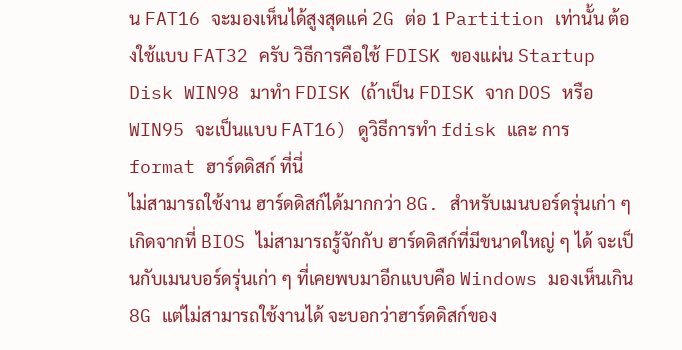น FAT16 จะมองเห็นได้สูงสุดแค่ 2G ต่อ 1 Partition เท่านั้น ต้องใช้แบบ FAT32 ครับ วิธีการคือใช้ FDISK ของแผ่น Startup Disk WIN98 มาทำ FDISK (ถ้าเป็น FDISK จาก DOS หรือ WIN95 จะเป็นแบบ FAT16) ดูวิธีการทำ fdisk และ การ format ฮาร์ดดิสก์ ที่นี่
ไม่สามารถใช้งาน ฮาร์ดดิสก์ได้มากกว่า 8G. สำหรับเมนบอร์ดรุ่นเก่า ๆ
เกิดจากที่ BIOS ไม่สามารถรู้จักกับ ฮาร์ดดิสก์ที่มีขนาดใหญ่ ๆ ได้ จะเป็นกับเมนบอร์ดรุ่นเก่า ๆ ที่เคยพบมาอีกแบบคือ Windows มองเห็นเกิน 8G แต่ไม่สามารถใช้งานได้ จะบอกว่าฮาร์ดดิสก์ของ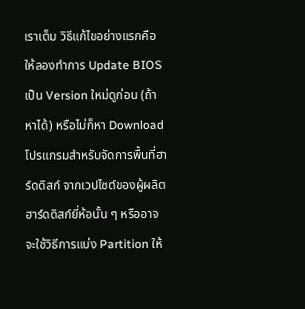เราเต็ม วิธีแก้ไขอย่างแรกคือ ให้ลองทำการ Update BIOS เป็น Version ใหม่ดูก่อน (ถ้าหาได้) หรือไม่ก็หา Download โปรแกรมสำหรับจัดการพื้นที่ฮาร์ดดิสก์ จากเวปไซต์ของผู้ผลิตฮาร์ดดิสก์ยี่ห้อนั้น ๆ หรืออาจจะใช้วิธีการแบ่ง Partition ให้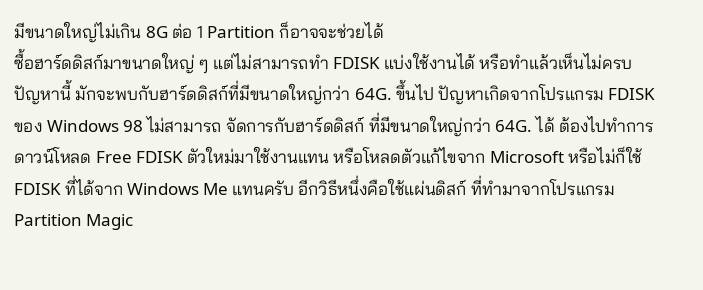มีขนาดใหญ่ไม่เกิน 8G ต่อ 1 Partition ก็อาจจะช่วยได้
ซื้อฮาร์ดดิสก์มาขนาดใหญ่ ๆ แต่ไม่สามารถทำ FDISK แบ่งใช้งานได้ หรือทำแล้วเห็นไม่ครบ
ปัญหานี้ มักจะพบกับฮาร์ดดิสก์ที่มีขนาดใหญ่กว่า 64G. ขึ้นไป ปัญหาเกิดจากโปรแกรม FDISK ของ Windows 98 ไม่สามารถ จัดการกับฮาร์ดดิสก์ ที่มีขนาดใหญ่กว่า 64G. ได้ ต้องไปทำการดาวน์โหลด Free FDISK ตัวใหม่มาใช้งานแทน หรือโหลดตัวแก้ไขจาก Microsoft หรือไม่ก็ใช้ FDISK ที่ได้จาก Windows Me แทนครับ อีกวิธีหนึ่งคือใช้แผ่นดิสก์ ที่ทำมาจากโปรแกรม Partition Magic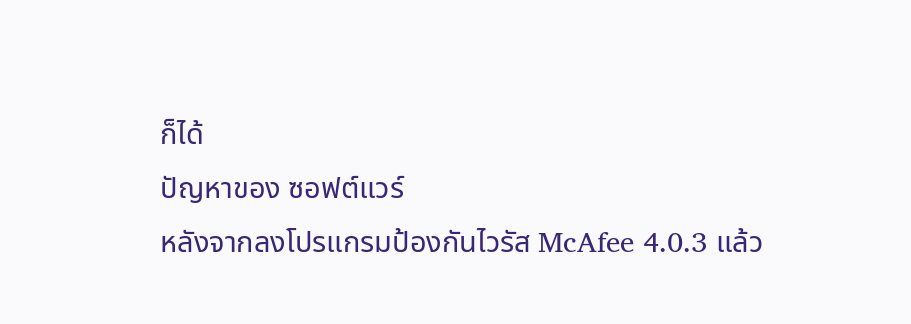ก็ได้
ปัญหาของ ซอฟต์แวร์
หลังจากลงโปรแกรมป้องกันไวรัส McAfee 4.0.3 แล้ว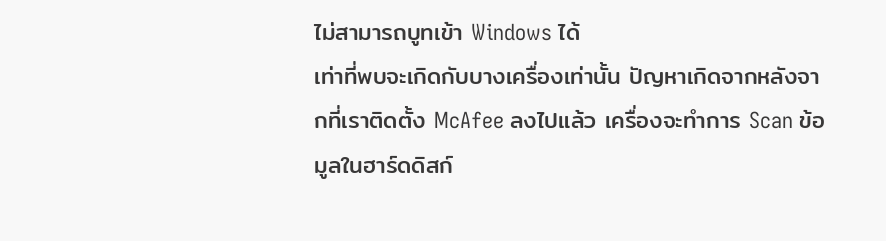ไม่สามารถบูทเข้า Windows ได้
เท่าที่พบจะเกิดกับบางเครื่องเท่านั้น ปัญหาเกิดจากหลังจากที่เราติดตั้ง McAfee ลงไปแล้ว เครื่องจะทำการ Scan ข้อมูลในฮาร์ดดิสก์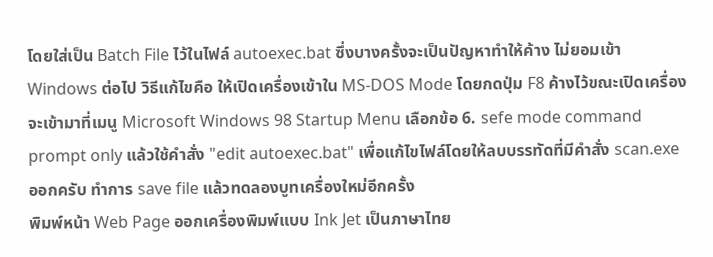โดยใส่เป็น Batch File ไว้ในไฟล์ autoexec.bat ซึ่งบางครั้งจะเป็นปัญหาทำให้ค้าง ไม่ยอมเข้า Windows ต่อไป วิธีแก้ไขคือ ให้เปิดเครื่องเข้าใน MS-DOS Mode โดยกดปุ่ม F8 ค้างไว้ขณะเปิดเครื่อง จะเข้ามาที่เมนู Microsoft Windows 98 Startup Menu เลือกข้อ 6. sefe mode command prompt only แล้วใช้คำสั่ง "edit autoexec.bat" เพื่อแก้ไขไฟล์โดยให้ลบบรรทัดที่มีคำสั่ง scan.exe ออกครับ ทำการ save file แล้วทดลองบูทเครื่องใหม่อีกครั้ง
พิมพ์หน้า Web Page ออกเครื่องพิมพ์แบบ Ink Jet เป็นภาษาไทย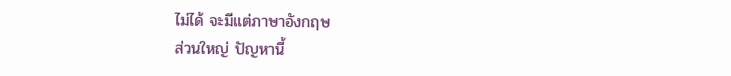ไม่ได้ จะมีแต่ภาษาอังกฤษ
ส่วนใหญ่ ปัญหานี้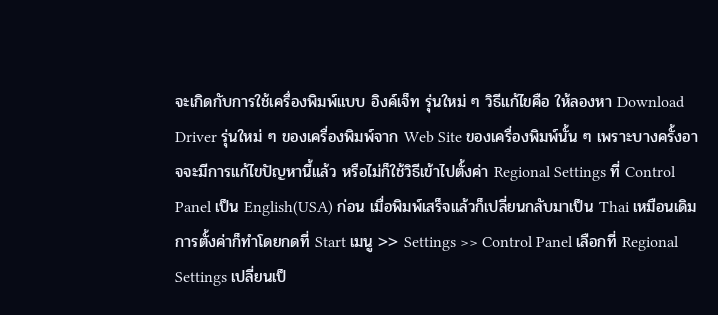จะเกิดกับการใช้เครื่องพิมพ์แบบ อิงค์เจ็ท รุ่นใหม่ ๆ วิธีแก้ไขคือ ให้ลองหา Download Driver รุ่นใหม่ ๆ ของเครื่องพิมพ์จาก Web Site ของเครื่องพิมพ์นั้น ๆ เพราะบางครั้งอาจจะมีการแก้ไขปัญหานี้แล้ว หรือไม่ก็ใช้วิธีเข้าไปตั้งค่า Regional Settings ที่ Control Panel เป็น English(USA) ก่อน เมื่อพิมพ์เสร็จแล้วก็เปลี่ยนกลับมาเป็น Thai เหมือนเดิม การตั้งค่าก็ทำโดยกดที่ Start เมนู >> Settings >> Control Panel เลือกที่ Regional Settings เปลี่ยนเป็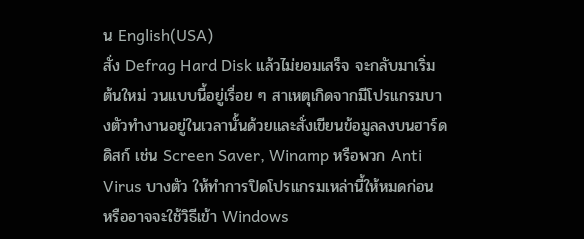น English(USA)
สั่ง Defrag Hard Disk แล้วไม่ยอมเสร็จ จะกลับมาเริ่มต้นใหม่ วนแบบนี้อยู่เรื่อย ๆ สาเหตุเกิดจากมีโปรแกรมบางตัวทำงานอยู่ในเวลานั้นด้วยและสั่งเขียนข้อมูลลงบนฮาร์ดดิสก์ เช่น Screen Saver, Winamp หรือพวก Anti Virus บางตัว ให้ทำการปิดโปรแกรมเหล่านี้ให้หมดก่อน หรืออาจจะใช้วิธีเข้า Windows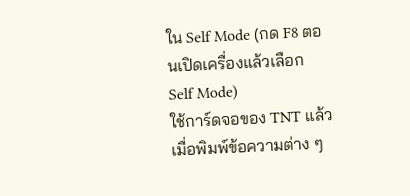ใน Self Mode (กด F8 ตอนเปิดเครื่องแล้วเลือก Self Mode)
ใช้การ์ดจอของ TNT แล้วเมื่อพิมพ์ข้อความต่าง ๆ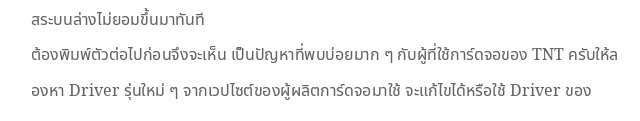สระบนล่างไม่ยอมขึ้นมาทันที
ต้องพิมพ์ตัวต่อไปก่อนจึงจะเห็น เป็นปัญหาที่พบบ่อยมาก ๆ กับผู้ที่ใช้การ์ดจอของ TNT ครับให้ลองหา Driver รุ่นใหม่ ๆ จากเวปไซต์ของผู้ผลิตการ์ดจอมาใช้ จะแก้ไขได้หรือใช้ Driver ของ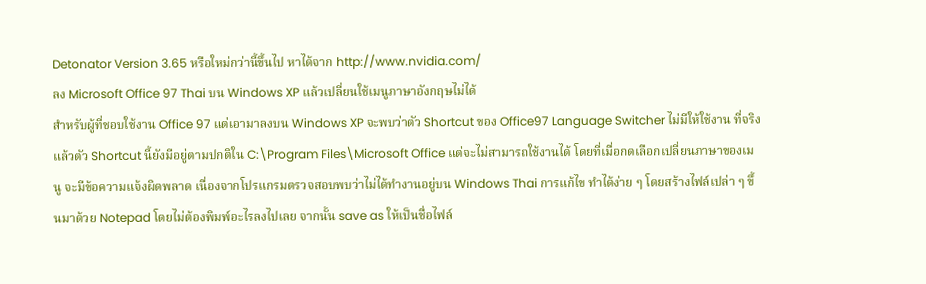Detonator Version 3.65 หรือใหม่กว่านี้ขึ้นไป หาได้จาก http://www.nvidia.com/
ลง Microsoft Office 97 Thai บน Windows XP แล้วเปลี่ยนใช้เมนูภาษาอังกฤษไม่ได้
สำหรับผู้ที่ชอบใช้งาน Office 97 แต่เอามาลงบน Windows XP จะพบว่าตัว Shortcut ของ Office97 Language Switcher ไม่มีให้ใช้งาน ที่จริงแล้วตัว Shortcut นี้ยังมีอยู่ตามปกติใน C:\Program Files\Microsoft Office แต่จะไม่สามารถใช้งานได้ โดยที่เมื่อกดเลือกเปลี่ยนภาษาของเมนู จะมีข้อความแจ้งผิดพลาด เนื่องจากโปรแกรมตรวจสอบพบว่าไม่ได้ทำงานอยู่บน Windows Thai การแก้ไข ทำได้ง่าย ๆ โดยสร้างไฟล์เปล่า ๆ ขึ้นมาด้วย Notepad โดยไม่ต้องพิมพ์อะไรลงไปเลย จากนั้น save as ให้เป็นชื่อไฟล์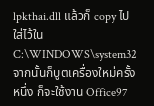lpkthai.dll แล้วก็ copy ไปใส่ไว้ใน C:\WINDOWS\system32 จากนั้นก็บูตเครื่องใหม่ครั้งหนึ่ง ก็จะใช้งาน Office97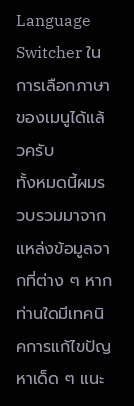Language Switcher ในการเลือกภาษาของเมนูได้แล้วครับ
ทั้งหมดนี้ผมรวบรวมมาจากแหล่งข้อมูลจากที่ต่าง ๆ หากท่านใดมีเทคนิคการแก้ไขปัญหาเด็ด ๆ แนะ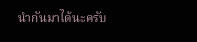นำกันมาได้นะครับ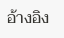อ้างอิง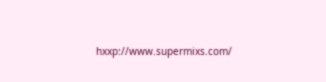hxxp://www.supermixs.com/